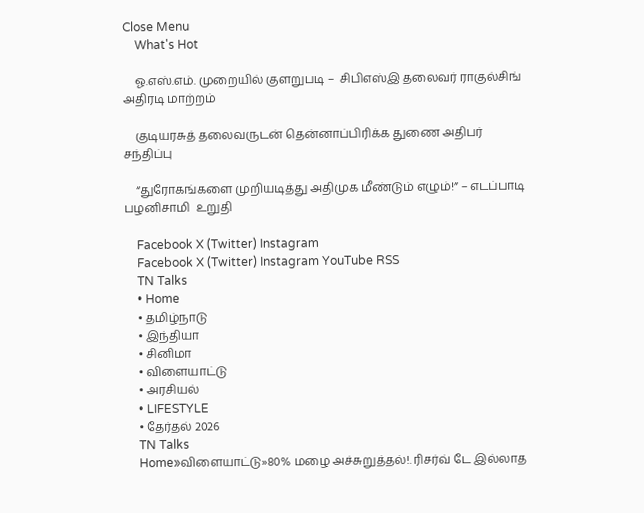Close Menu
    What's Hot

    ஓ.எஸ்.எம். முறையில் குளறுபடி –  சிபிஎஸ்இ தலைவர் ராகுல்சிங் அதிரடி மாற்றம்

    குடியரசுத் தலைவருடன் தென்னாப்பிரிக்க துணை அதிபர் சந்திப்பு

    “துரோகங்களை முறியடித்து அதிமுக மீண்டும் எழும்!” – எடப்பாடி பழனிசாமி  உறுதி

    Facebook X (Twitter) Instagram
    Facebook X (Twitter) Instagram YouTube RSS
    TN Talks
    • Home
    • தமிழ்நாடு
    • இந்தியா
    • சினிமா
    • விளையாட்டு
    • அரசியல்
    • LIFESTYLE
    • தேர்தல் 2026
    TN Talks
    Home»விளையாட்டு»80% மழை அச்சுறுத்தல்!. ரிசர்வ் டே இல்லாத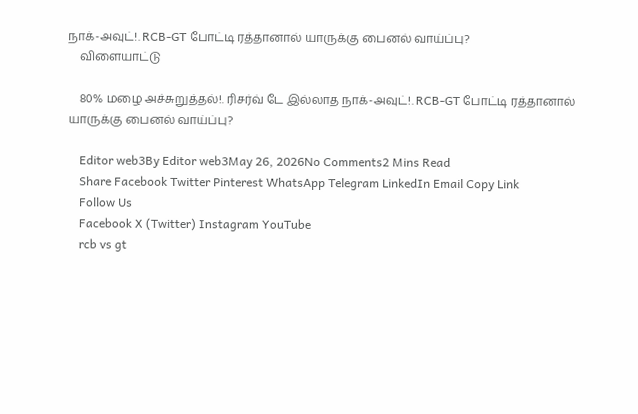நாக்-அவுட்!. RCB-GT போட்டி ரத்தானால் யாருக்கு பைனல் வாய்ப்பு?
    விளையாட்டு

    80% மழை அச்சுறுத்தல்!. ரிசர்வ் டே இல்லாத நாக்-அவுட்!. RCB-GT போட்டி ரத்தானால் யாருக்கு பைனல் வாய்ப்பு?

    Editor web3By Editor web3May 26, 2026No Comments2 Mins Read
    Share Facebook Twitter Pinterest WhatsApp Telegram LinkedIn Email Copy Link
    Follow Us
    Facebook X (Twitter) Instagram YouTube
    rcb vs gt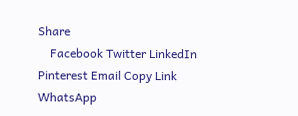Share
    Facebook Twitter LinkedIn Pinterest Email Copy Link WhatsApp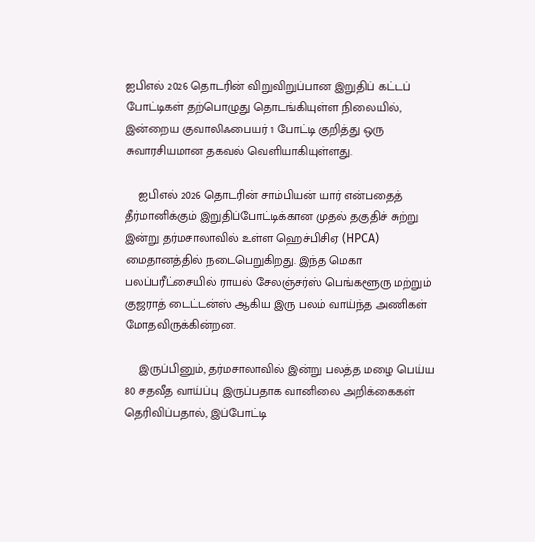ஐபிஎல் 2026 தொடரின் விறுவிறுப்பான இறுதிப் கட்டப் போட்டிகள் தற்பொழுது தொடங்கியுள்ள நிலையில், இன்றைய குவாலிஃபையர் 1 போட்டி குறித்து ஒரு சுவாரசியமான தகவல் வெளியாகியுள்ளது.

    ஐபிஎல் 2026 தொடரின் சாம்பியன் யார் என்பதைத் தீர்மானிக்கும் இறுதிப்போட்டிக்கான முதல் தகுதிச் சுற்று இன்று தர்மசாலாவில் உள்ள ஹெச்பிசிஏ (HPCA) மைதானத்தில் நடைபெறுகிறது. இந்த மெகா பலப்பரீட்சையில் ராயல் சேலஞ்சர்ஸ் பெங்களூரு மற்றும் குஜராத் டைட்டன்ஸ் ஆகிய இரு பலம் வாய்ந்த அணிகள் மோதவிருக்கின்றன.

    இருப்பினும், தர்மசாலாவில் இன்று பலத்த மழை பெய்ய 80 சதவீத வாய்ப்பு இருப்பதாக வானிலை அறிக்கைகள் தெரிவிப்பதால், இப்போட்டி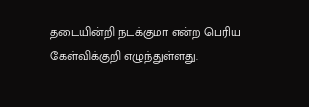தடையின்றி நடக்குமா என்ற பெரிய கேள்விக்குறி எழுந்துள்ளது.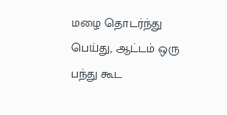மழை தொடர்ந்து பெய்து, ஆட்டம் ஒரு பந்து கூட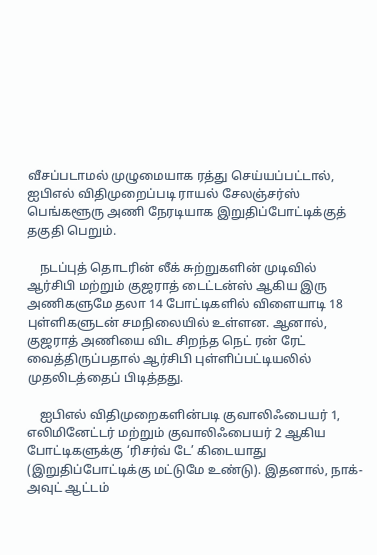வீசப்படாமல் முழுமையாக ரத்து செய்யப்பட்டால், ஐபிஎல் விதிமுறைப்படி ராயல் சேலஞ்சர்ஸ் பெங்களூரு அணி நேரடியாக இறுதிப்போட்டிக்குத் தகுதி பெறும்.

    நடப்புத் தொடரின் லீக் சுற்றுகளின் முடிவில் ஆர்சிபி மற்றும் குஜராத் டைட்டன்ஸ் ஆகிய இரு அணிகளுமே தலா 14 போட்டிகளில் விளையாடி 18 புள்ளிகளுடன் சமநிலையில் உள்ளன. ஆனால், குஜராத் அணியை விட சிறந்த நெட் ரன் ரேட் வைத்திருப்பதால் ஆர்சிபி புள்ளிப்பட்டியலில் முதலிடத்தைப் பிடித்தது.

    ஐபிஎல் விதிமுறைகளின்படி குவாலிஃபையர் 1, எலிமினேட்டர் மற்றும் குவாலிஃபையர் 2 ஆகிய போட்டிகளுக்கு ‘ரிசர்வ் டே’ கிடையாது (இறுதிப்போட்டிக்கு மட்டுமே உண்டு). இதனால், நாக்-அவுட் ஆட்டம்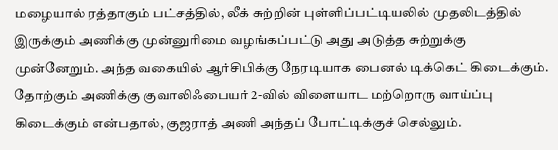மழையால் ரத்தாகும் பட்சத்தில், லீக் சுற்றின் புள்ளிப்பட்டியலில் முதலிடத்தில் இருக்கும் அணிக்கு முன்னுரிமை வழங்கப்பட்டு அது அடுத்த சுற்றுக்கு முன்னேறும். அந்த வகையில் ஆர்சிபிக்கு நேரடியாக பைனல் டிக்கெட் கிடைக்கும். தோற்கும் அணிக்கு குவாலிஃபையர் 2-வில் விளையாட மற்றொரு வாய்ப்பு கிடைக்கும் என்பதால், குஜராத் அணி அந்தப் போட்டிக்குச் செல்லும்.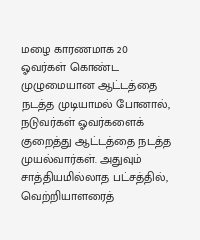மழை காரணமாக 20 ஓவர்கள் கொண்ட முழுமையான ஆட்டத்தை நடத்த முடியாமல் போனால், நடுவர்கள் ஓவர்களைக் குறைத்து ஆட்டத்தை நடத்த முயல்வார்கள். அதுவும் சாத்தியமில்லாத பட்சத்தில், வெற்றியாளரைத்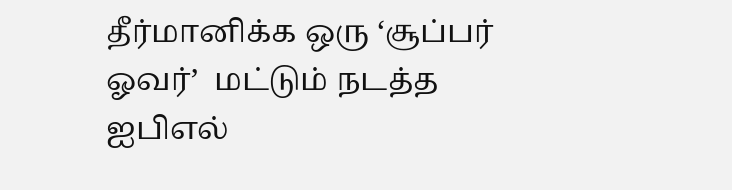தீர்மானிக்க ஒரு ‘சூப்பர் ஓவர்’  மட்டும் நடத்த ஐபிஎல்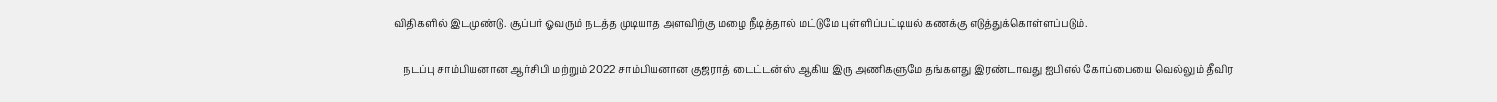விதிகளில் இடமுண்டு. சூப்பர் ஓவரும் நடத்த முடியாத அளவிற்கு மழை நீடித்தால் மட்டுமே புள்ளிப்பட்டியல் கணக்கு எடுத்துக்கொள்ளப்படும்.

    நடப்பு சாம்பியனான ஆர்சிபி மற்றும் 2022 சாம்பியனான குஜராத் டைட்டன்ஸ் ஆகிய இரு அணிகளுமே தங்களது இரண்டாவது ஐபிஎல் கோப்பையை வெல்லும் தீவிர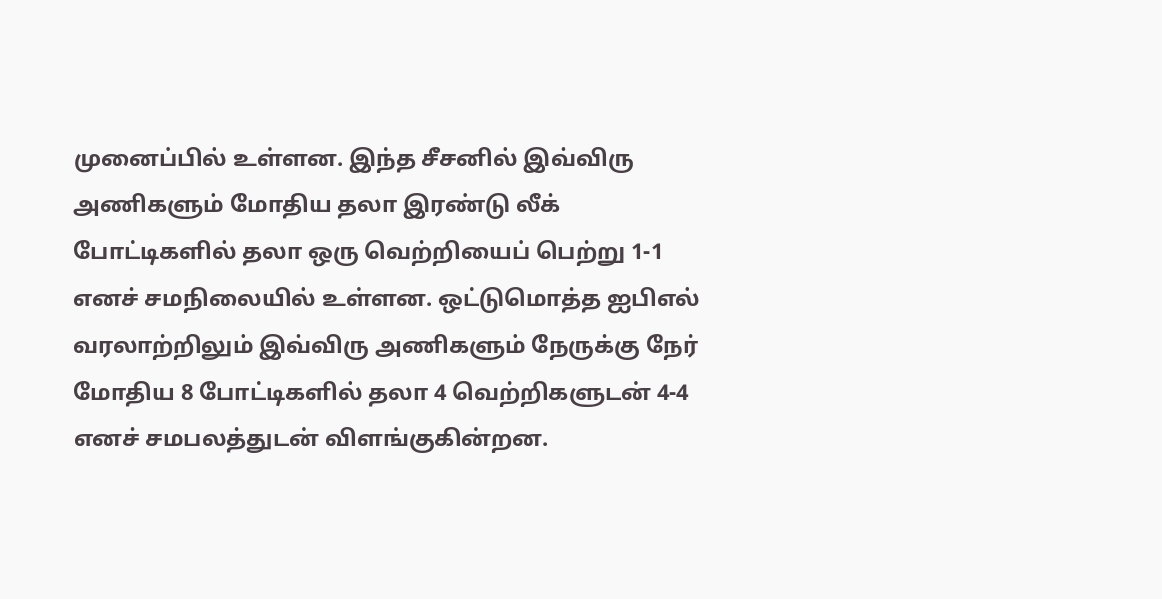முனைப்பில் உள்ளன. இந்த சீசனில் இவ்விரு அணிகளும் மோதிய தலா இரண்டு லீக் போட்டிகளில் தலா ஒரு வெற்றியைப் பெற்று 1-1 எனச் சமநிலையில் உள்ளன. ஒட்டுமொத்த ஐபிஎல் வரலாற்றிலும் இவ்விரு அணிகளும் நேருக்கு நேர் மோதிய 8 போட்டிகளில் தலா 4 வெற்றிகளுடன் 4-4 எனச் சமபலத்துடன் விளங்குகின்றன.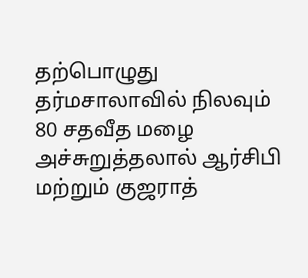தற்பொழுது தர்மசாலாவில் நிலவும் 80 சதவீத மழை அச்சுறுத்தலால் ஆர்சிபி மற்றும் குஜராத்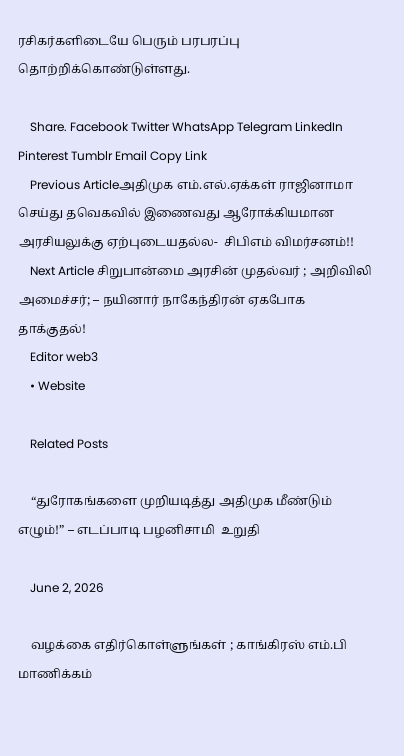ரசிகர்களிடையே பெரும் பரபரப்பு தொற்றிக்கொண்டுள்ளது.

    Share. Facebook Twitter WhatsApp Telegram LinkedIn Pinterest Tumblr Email Copy Link
    Previous Articleஅதிமுக எம்.எல்.ஏக்கள் ராஜினாமா செய்து தவெகவில் இணைவது ஆரோக்கியமான அரசியலுக்கு ஏற்புடையதல்ல-  சிபிஎம் விமர்சனம்!!
    Next Article சிறுபான்மை அரசின் முதல்வர் ; அறிவிலி அமைச்சர்; – நயினார் நாகேந்திரன் ஏகபோக தாக்குதல்!
    Editor web3
    • Website

    Related Posts

    “துரோகங்களை முறியடித்து அதிமுக மீண்டும் எழும்!” – எடப்பாடி பழனிசாமி  உறுதி

    June 2, 2026

    வழக்கை எதிர்கொள்ளுங்கள் ; காங்கிரஸ் எம்.பி மாணிக்கம்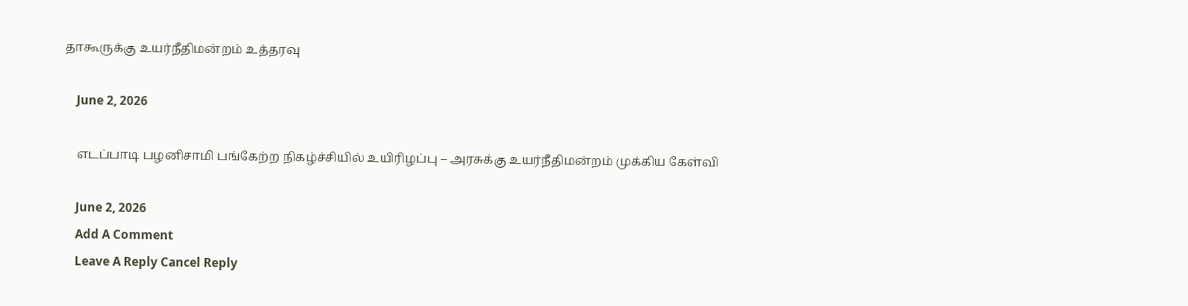தாகூருக்கு உயர்நீதிமன்றம் உத்தரவு

    June 2, 2026

    எடப்பாடி பழனிசாமி பங்கேற்ற நிகழ்ச்சியில் உயிரிழப்பு – அரசுக்கு உயர்நீதிமன்றம் முக்கிய கேள்வி

    June 2, 2026
    Add A Comment
    Leave A Reply Cancel Reply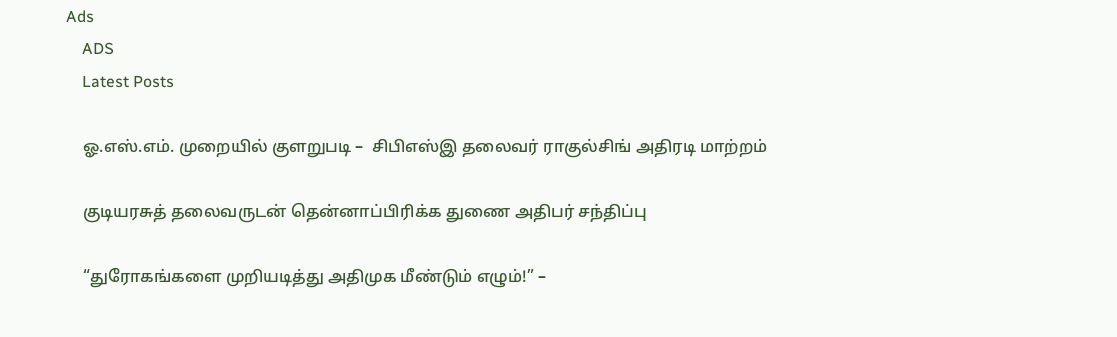Ads
    ADS
    Latest Posts

    ஓ.எஸ்.எம். முறையில் குளறுபடி –  சிபிஎஸ்இ தலைவர் ராகுல்சிங் அதிரடி மாற்றம்

    குடியரசுத் தலைவருடன் தென்னாப்பிரிக்க துணை அதிபர் சந்திப்பு

    “துரோகங்களை முறியடித்து அதிமுக மீண்டும் எழும்!” –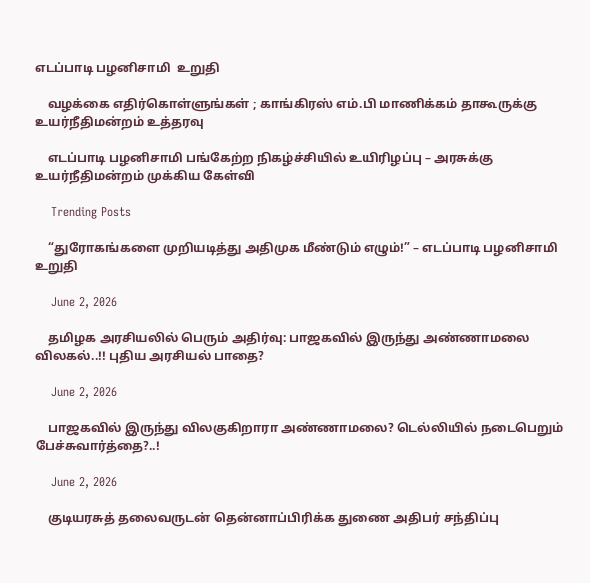எடப்பாடி பழனிசாமி  உறுதி

    வழக்கை எதிர்கொள்ளுங்கள் ; காங்கிரஸ் எம்.பி மாணிக்கம் தாகூருக்கு உயர்நீதிமன்றம் உத்தரவு

    எடப்பாடி பழனிசாமி பங்கேற்ற நிகழ்ச்சியில் உயிரிழப்பு – அரசுக்கு உயர்நீதிமன்றம் முக்கிய கேள்வி

    Trending Posts

    “துரோகங்களை முறியடித்து அதிமுக மீண்டும் எழும்!” – எடப்பாடி பழனிசாமி  உறுதி

    June 2, 2026

    தமிழக அரசியலில் பெரும் அதிர்வு: பாஜகவில் இருந்து அண்ணாமலை விலகல்..!! புதிய அரசியல் பாதை?

    June 2, 2026

    பாஜகவில் இருந்து விலகுகிறாரா அண்ணாமலை? டெல்லியில் நடைபெறும் பேச்சுவார்த்தை?..!

    June 2, 2026

    குடியரசுத் தலைவருடன் தென்னாப்பிரிக்க துணை அதிபர் சந்திப்பு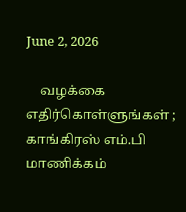June 2, 2026

    வழக்கை எதிர்கொள்ளுங்கள் ; காங்கிரஸ் எம்.பி மாணிக்கம்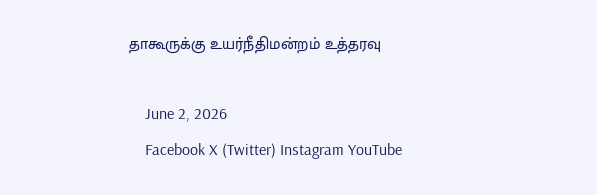தாகூருக்கு உயர்நீதிமன்றம் உத்தரவு

    June 2, 2026
    Facebook X (Twitter) Instagram YouTube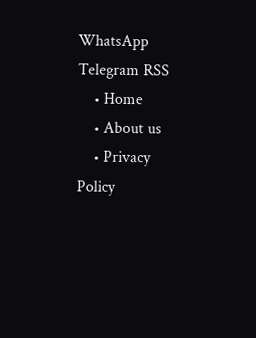WhatsApp Telegram RSS
    • Home
    • About us
    • Privacy Policy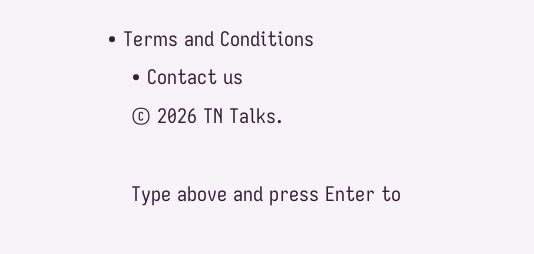• Terms and Conditions
    • Contact us
    © 2026 TN Talks.

    Type above and press Enter to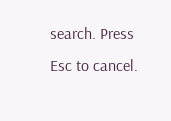search. Press Esc to cancel.